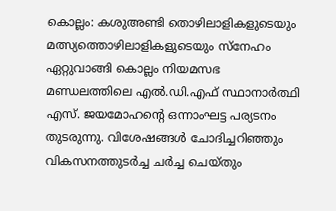കൊല്ലം: കശുഅണ്ടി തൊഴിലാളികളുടെയും മത്സ്യത്തൊഴിലാളികളുടെയും സ്നേഹം ഏറ്റുവാങ്ങി കൊല്ലം നിയമസഭ മണ്ഡലത്തിലെ എൽ.ഡി.എഫ് സ്ഥാനാർത്ഥി എസ്. ജയമോഹന്റെ ഒന്നാംഘട്ട പര്യടനം തുടരുന്നു. വിശേഷങ്ങൾ ചോദിച്ചറിഞ്ഞും വികസനത്തുടർച്ച ചർച്ച ചെയ്തും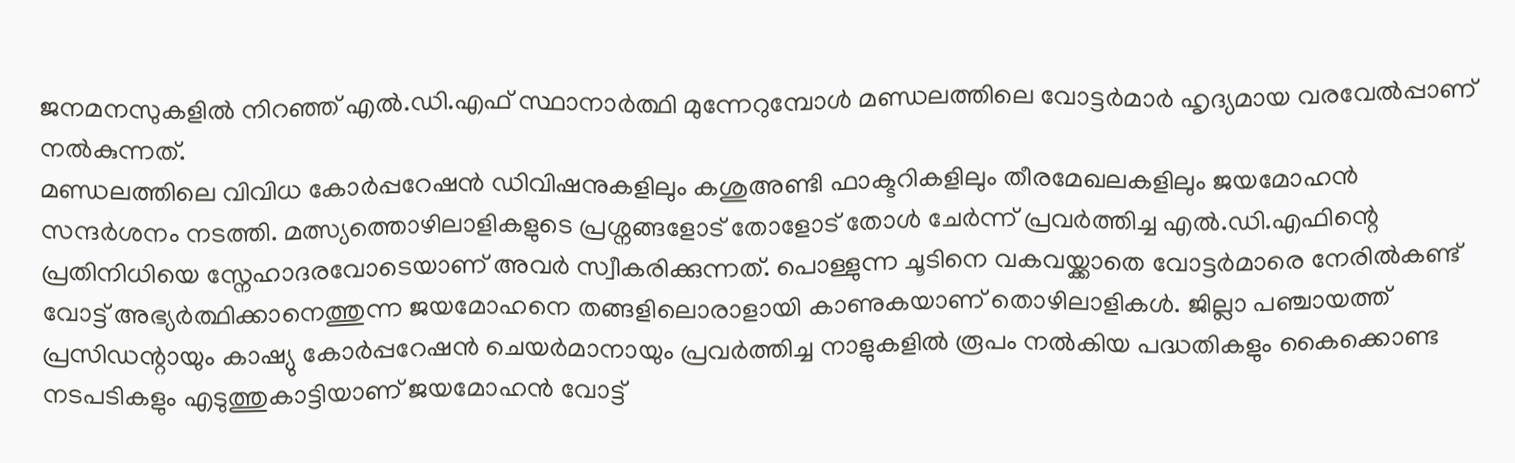ജനമനസുകളിൽ നിറഞ്ഞ് എൽ.ഡി.എഫ് സ്ഥാനാർത്ഥി മുന്നേറുമ്പോൾ മണ്ഡലത്തിലെ വോട്ടർമാർ ഹൃദ്യമായ വരവേൽപ്പാണ് നൽകുന്നത്.
മണ്ഡലത്തിലെ വിവിധ കോർപ്പറേഷൻ ഡിവിഷനുകളിലും കശുഅണ്ടി ഫാക്ടറികളിലും തീരമേഖലകളിലും ജയമോഹൻ സന്ദർശനം നടത്തി. മത്സ്യത്തൊഴിലാളികളുടെ പ്രശ്നങ്ങളോട് തോളോട് തോൾ ചേർന്ന് പ്രവർത്തിച്ച എൽ.ഡി.എഫിന്റെ പ്രതിനിധിയെ സ്നേഹാദരവോടെയാണ് അവർ സ്വീകരിക്കുന്നത്. പൊള്ളുന്ന ചൂടിനെ വകവയ്ക്കാതെ വോട്ടർമാരെ നേരിൽകണ്ട് വോട്ട് അഭ്യർത്ഥിക്കാനെത്തുന്ന ജയമോഹനെ തങ്ങളിലൊരാളായി കാണുകയാണ് തൊഴിലാളികൾ. ജില്ലാ പഞ്ചായത്ത് പ്രസിഡന്റായും കാഷ്യു കോർപ്പറേഷൻ ചെയർമാനായും പ്രവർത്തിച്ച നാളുകളിൽ രൂപം നൽകിയ പദ്ധതികളും കൈക്കൊണ്ട നടപടികളും എടുത്തുകാട്ടിയാണ് ജയമോഹൻ വോട്ട്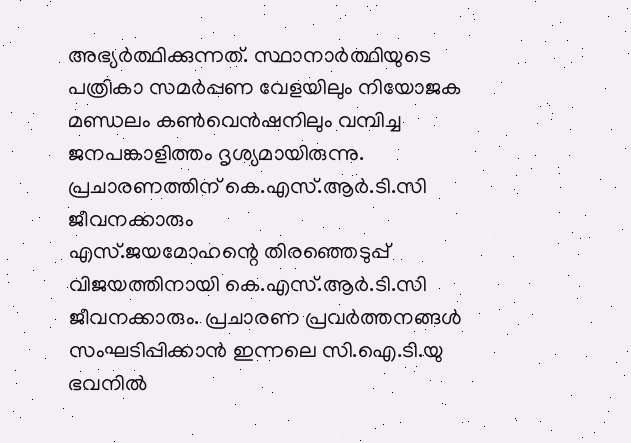അഭ്യർത്ഥിക്കുന്നത്. സ്ഥാനാർത്ഥിയുടെ പത്രികാ സമർപ്പണ വേളയിലും നിയോജക മണ്ഡലം കൺവെൻഷനിലും വമ്പിച്ച ജനപങ്കാളിത്തം ദൃശ്യമായിരുന്നു.
പ്രചാരണത്തിന് കെ.എസ്.ആർ.ടി.സി ജീവനക്കാരും
എസ്.ജയമോഹന്റെ തിരഞ്ഞെടുപ്പ് വിജയത്തിനായി കെ.എസ്.ആർ.ടി.സി ജീവനക്കാരും. പ്രചാരണ പ്രവർത്തനങ്ങൾ സംഘടിപ്പിക്കാൻ ഇന്നലെ സി.ഐ.ടി.യു ഭവനിൽ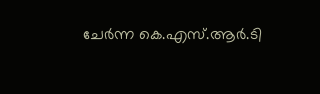ചേർന്ന കെ.എസ്.ആർ.ടി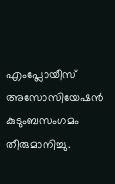എംപ്ലോയീസ് അസോസിയേഷൻ കുടുംബസംഗമം തീരുമാനിച്ചു.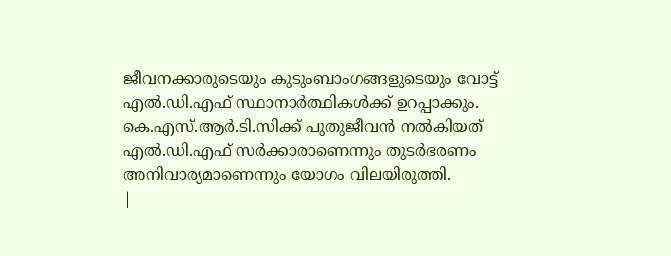ജീവനക്കാരുടെയും കുടുംബാംഗങ്ങളുടെയും വോട്ട് എൽ.ഡി.എഫ് സ്ഥാനാർത്ഥികൾക്ക് ഉറപ്പാക്കും. കെ.എസ്.ആർ.ടി.സിക്ക് പുതുജീവൻ നൽകിയത് എൽ.ഡി.എഫ് സർക്കാരാണെന്നും തുടർഭരണം അനിവാര്യമാണെന്നും യോഗം വിലയിരുത്തി.
|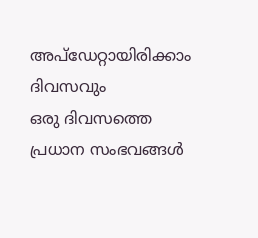അപ്ഡേറ്റായിരിക്കാം ദിവസവും
ഒരു ദിവസത്തെ പ്രധാന സംഭവങ്ങൾ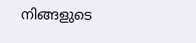നിങ്ങളുടെ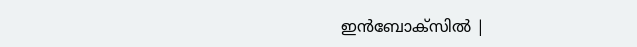ഇൻബോക്സിൽ |